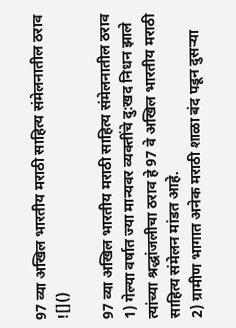97 व्या अखिल भारतीय मराठी साहित्य संमेलनातील ठराव
![]()

97 व्या अखिल भारतीय मराठी साहित्य संमेलनातील ठराव
1) गेल्या वर्षात ज्या मान्यवर व्यक्तींचे दु:खद निधन झाले त्यांच्या श्रद्धांजलीचा ठराव हे 97 वे अखिल भारतीय मराठी साहित्य संमेलन मांडत आहे.
2) ग्रामीण भागात अनेक मराठी शाळा बंद पडून दुसऱ्या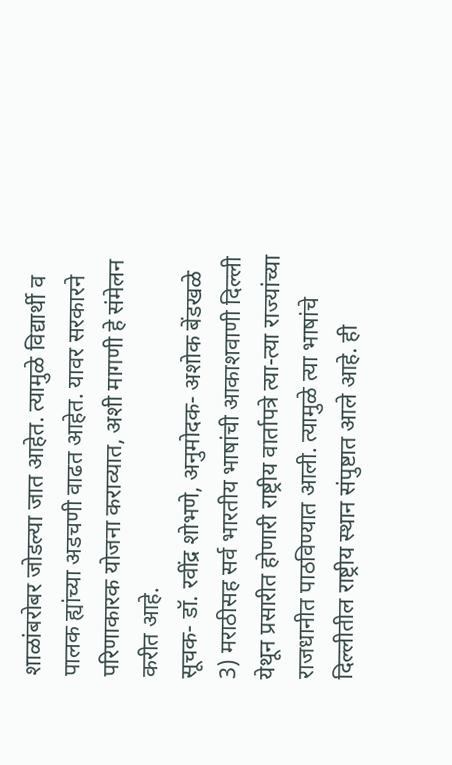शाळांबरोबर जोडल्या जात आहेत. त्यामुळे विद्यार्थी व पालक ह्यांच्या अडचणी वाढत आहेत. यावर सरकारने परिणाकारक योजना कराव्यात, अशी मागणी हे संमेलन करीत आहे.
सूचक- डॉ. रवींद्र शोभणे, अनुमोदक- अशोक बेंडखळे
3) मराठीसह सर्व भारतीय भाषांची आकाशवाणी दिल्ली येथून प्रसारीत होणारी राष्ट्रीय वार्तापत्रे त्या-त्या राज्यांच्या राजधानीत पाठविण्यात आली. त्यामुळे त्या भाषांचे दिल्लीतील राष्ट्रीय स्थान संपुष्टात आले आहे. ही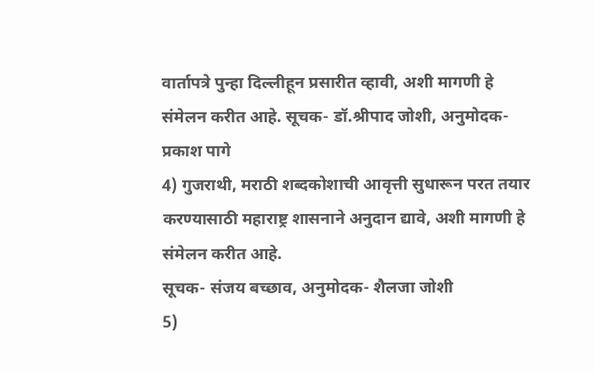वार्तापत्रे पुन्हा दिल्लीहून प्रसारीत व्हावी, अशी मागणी हे संमेलन करीत आहे. सूचक- डॉ.श्रीपाद जोशी, अनुमोदक-प्रकाश पागे
4) गुजराथी, मराठी शब्दकोशाची आवृत्ती सुधारून परत तयार करण्यासाठी महाराष्ट्र शासनाने अनुदान द्यावे, अशी मागणी हे संमेलन करीत आहे.
सूचक- संजय बच्छाव, अनुमोदक- शैलजा जोशी
5)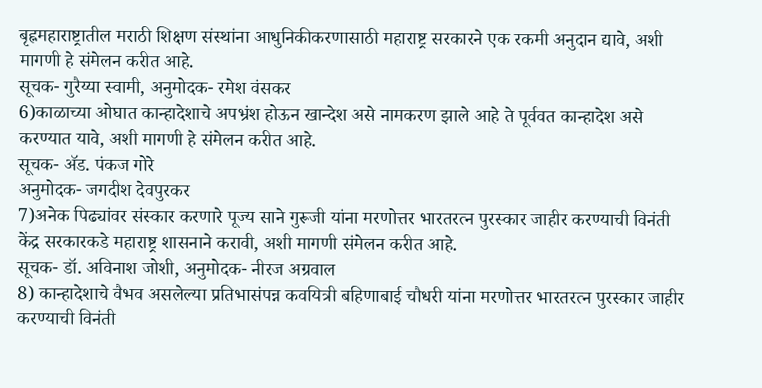बृह्नमहाराष्ट्रातील मराठी शिक्षण संस्थांना आधुनिकीकरणासाठी महाराष्ट्र सरकारने एक रकमी अनुदान द्यावे, अशी मागणी हे संमेलन करीत आहे.
सूचक- गुरैय्या स्वामी, अनुमोदक- रमेश वंसकर
6)काळाच्या ओघात कान्हादेशाचे अपभ्रंश होऊन खान्देश असे नामकरण झाले आहे ते पूर्ववत कान्हादेश असे करण्यात यावे, अशी मागणी हे संमेलन करीत आहे.
सूचक- ॲड. पंकज गोरे
अनुमोदक- जगदीश देवपुरकर
7)अनेक पिढ्यांवर संस्कार करणारे पूज्य साने गुरूजी यांना मरणोत्तर भारतरत्न पुरस्कार जाहीर करण्याची विनंती केंद्र सरकारकडे महाराष्ट्र शासनाने करावी, अशी मागणी संमेलन करीत आहे.
सूचक- डॉ. अविनाश जोशी, अनुमोदक- नीरज अग्रवाल
8) कान्हादेशाचे वैभव असलेल्या प्रतिभासंपन्न कवयित्री बहिणाबाई चौधरी यांना मरणोत्तर भारतरत्न पुरस्कार जाहीर करण्याची विनंती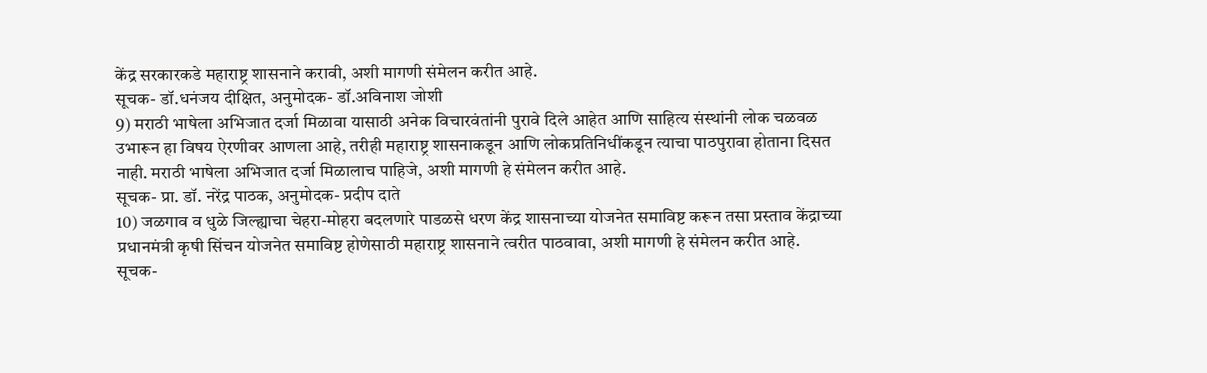केंद्र सरकारकडे महाराष्ट्र शासनाने करावी, अशी मागणी संमेलन करीत आहे.
सूचक- डॉ.धनंजय दीक्षित, अनुमोदक- डॉ.अविनाश जोशी
9) मराठी भाषेला अभिजात दर्जा मिळावा यासाठी अनेक विचारवंतांनी पुरावे दिले आहेत आणि साहित्य संस्थांनी लोक चळवळ उभारून हा विषय ऐरणीवर आणला आहे, तरीही महाराष्ट्र शासनाकडून आणि लोकप्रतिनिधींकडून त्याचा पाठपुरावा होताना दिसत नाही. मराठी भाषेला अभिजात दर्जा मिळालाच पाहिजे, अशी मागणी हे संमेलन करीत आहे.
सूचक- प्रा. डॉ. नरेंद्र पाठक, अनुमोदक- प्रदीप दाते
10) जळगाव व धुळे जिल्ह्याचा चेहरा-मोहरा बदलणारे पाडळसे धरण केंद्र शासनाच्या योजनेत समाविष्ट करून तसा प्रस्ताव केंद्राच्या प्रधानमंत्री कृषी सिंचन योजनेत समाविष्ट होणेसाठी महाराष्ट्र शासनाने त्वरीत पाठवावा, अशी मागणी हे संमेलन करीत आहे.
सूचक-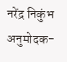नरेंद्र निकुंभ
अनुमोदक-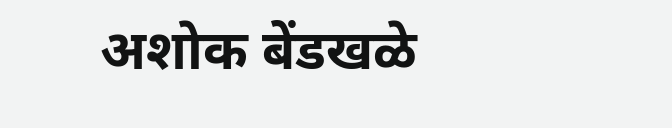अशोक बेंडखळे